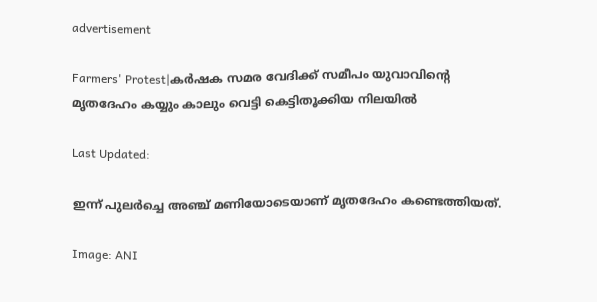advertisement

Farmers' Protest|കർഷക സമര വേദിക്ക് സമീപം യുവാവിന്റെ മൃതദേഹം കയ്യും കാലും വെട്ടി കെട്ടിതൂക്കിയ നിലയിൽ

Last Updated:

ഇന്ന് പുലർച്ചെ അഞ്ച് മണിയോടെയാണ് മൃതദേഹം കണ്ടെത്തിയത്.

Image: ANI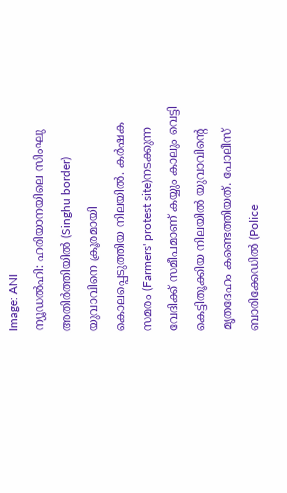Image: ANI
ന്യൂഡൽഹി: ഹരിയാനയിലെ സിംഘു അതിർത്തിയിൽ (Singhu border) യുവാവിനെ ക്രൂരമായി കൊലപ്പെടുത്തിയ നിലയിൽ. കർഷക സമരം (Farmers' protest site)നടക്കുന്ന വേദിക്ക് സമീപമാണ് കയ്യും കാലും വെട്ടി കെട്ടിതൂക്കിയ നിലയിൽ യുവാവിന്റെ മൃതദേഹം കണ്ടെത്തിയത്. പോലീസ് ബാരിക്കേഡിൽ (Police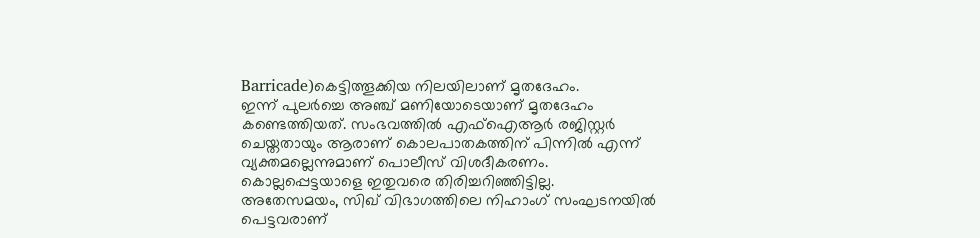Barricade)കെട്ടിത്തൂക്കിയ നിലയിലാണ് മൃതദേഹം.
ഇന്ന് പുലർച്ചെ അഞ്ച് മണിയോടെയാണ് മൃതദേഹം കണ്ടെത്തിയത്. സംഭവത്തിൽ എഫ്ഐആർ രജിസ്റ്റർ ചെയ്തതായും ആരാണ് കൊലപാതകത്തിന് പിന്നിൽ എന്ന് വ്യക്തമല്ലെന്നുമാണ് പൊലീസ് വിശദീകരണം. കൊല്ലപ്പെട്ടയാളെ ഇതുവരെ തിരിച്ചറിഞ്ഞിട്ടില്ല.
അതേസമയം, സിഖ് വിഭാഗത്തിലെ നിഹാംഗ് സംഘടനയിൽ പെട്ടവരാണ്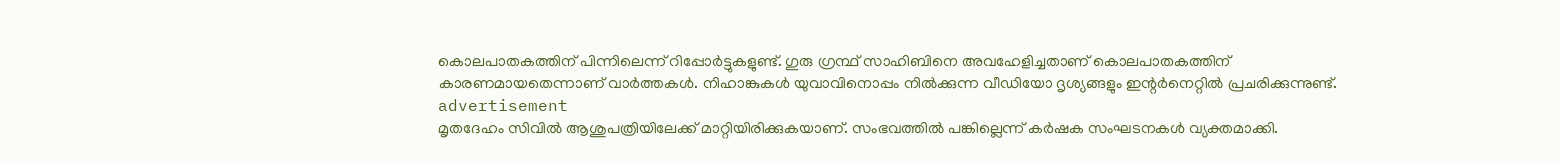കൊലപാതകത്തിന് പിന്നിലെന്ന് റിപ്പോർട്ടുകളുണ്ട്. ഗുരു ഗ്രന്ഥ് സാഹിബിനെ അവഹേളിച്ചതാണ് കൊലപാതകത്തിന് കാരണമായതെന്നാണ് വാർത്തകൾ. നിഹാങ്കുകൾ യുവാവിനൊപ്പം നിൽക്കുന്ന വീഡിയോ ദൃശ്യങ്ങളും ഇന്റർനെറ്റിൽ പ്രചരിക്കുന്നുണ്ട്.
advertisement
മൃതദേഹം സിവിൽ ആശുപത്രിയിലേക്ക് മാറ്റിയിരിക്കുകയാണ്. സംഭവത്തിൽ പങ്കില്ലെന്ന് കർഷക സംഘടനകൾ വ്യക്തമാക്കി.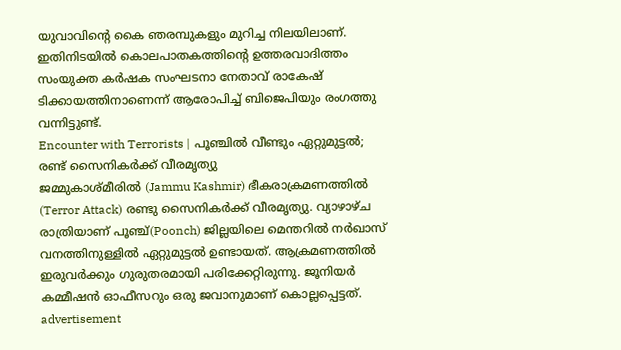യുവാവിന്റെ കൈ ഞരമ്പുകളും മുറിച്ച നിലയിലാണ്.
ഇതിനിടയിൽ കൊലപാതകത്തിന്റെ ഉത്തരവാദിത്തം സംയുക്ത കർഷക സംഘടനാ നേതാവ് രാകേഷ് ടിക്കായത്തിനാണെന്ന് ആരോപിച്ച് ബിജെപിയും രംഗത്തു വന്നിട്ടുണ്ട്.
Encounter with Terrorists | പൂഞ്ചില്‍ വീണ്ടും ഏറ്റുമുട്ടല്‍; രണ്ട് സൈനികര്‍ക്ക് വീരമൃത്യു
ജമ്മുകാശ്മീരില്‍ (Jammu Kashmir) ഭീകരാക്രമണത്തില്‍ (Terror Attack) രണ്ടു സൈനികര്‍ക്ക് വീരമൃത്യു. വ്യാഴാഴ്ച രാത്രിയാണ് പൂഞ്ച്(Poonch) ജില്ലയിലെ മെന്തറില്‍ നര്‍ഖാസ് വനത്തിനുള്ളില്‍ ഏറ്റുമുട്ടല്‍ ഉണ്ടായത്. ആക്രമണത്തില്‍ ഇരുവര്‍ക്കും ഗുരുതരമായി പരിക്കേറ്റിരുന്നു. ജൂനിയര്‍ കമ്മീഷന്‍ ഓഫീസറും ഒരു ജവാനുമാണ് കൊല്ലപ്പെട്ടത്.
advertisement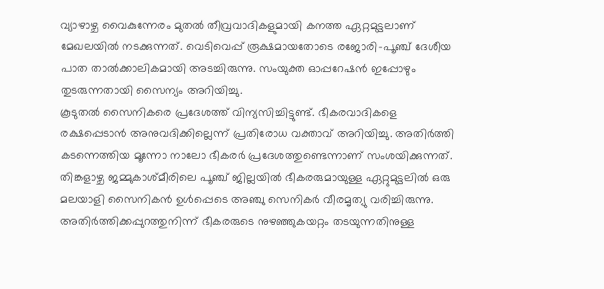വ്യാഴാഴ്ച വൈകുന്നേരം മുതല്‍ തീവ്രവാദികളുമായി കനത്ത ഏറ്റമുട്ടലാണ് മേഖലയില്‍ നടക്കുന്നത്. വെടിവെപ്പ് രൂക്ഷമായതോടെ രജോരി-പൂഞ്ച് ദേശീയ പാത താല്‍ക്കാലികമായി അടച്ചിരുന്നു. സംയുക്ത ഓപ്പറേഷന്‍ ഇപ്പോഴും തുടരുന്നതായി സൈന്യം അറിയിച്ചു.
കൂടുതല്‍ സൈനികരെ പ്രദേശത്ത് വിന്യസിച്ചിട്ടുണ്ട്. ഭീകരവാദികളെ രക്ഷപ്പെടാന്‍ അനുവദിക്കില്ലെന്ന് പ്രതിരോധ വക്താവ് അറിയിച്ചു. അതിര്‍ത്തി കടന്നെത്തിയ മൂന്നോ നാലോ ഭീകരര്‍ പ്രദേശത്തുണ്ടെന്നാണ് സംശയിക്കുന്നത്.
തിങ്കളാഴ്ച ജമ്മുകാശ്മീരിലെ പൂഞ്ച് ജില്ലയില്‍ ഭീകരരുമായുള്ള ഏറ്റുമുട്ടലില്‍ ഒരു മലയാളി സൈനികന്‍ ഉള്‍പ്പെടെ അഞ്ചു സെനികര്‍ വീരമൃത്യു വരിച്ചിരുന്നു. അതിര്‍ത്തിക്കപ്പുറത്തുനിന്ന് ഭീകരരുടെ നുഴഞ്ഞുകയറ്റം തടയുന്നതിനുള്ള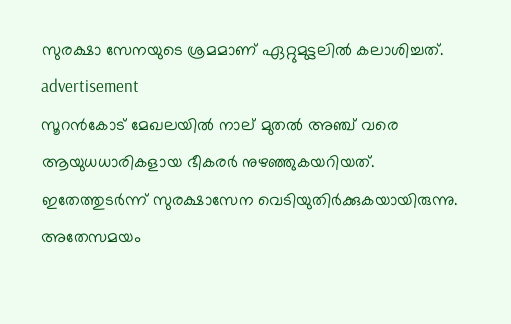സുരക്ഷാ സേനയുടെ ശ്രമമാണ് ഏറ്റുമുട്ടലില്‍ കലാശിച്ചത്.
advertisement
സൂറന്‍കോട് മേഖലയില്‍ നാല് മുതല്‍ അഞ്ച് വരെ ആയുധധാരികളായ ഭീകരര്‍ നുഴഞ്ഞുകയറിയത്. ഇതേത്തുടര്‍ന്ന് സുരക്ഷാസേന വെടിയുതിര്‍ക്കുകയായിരുന്നു. അതേസമയം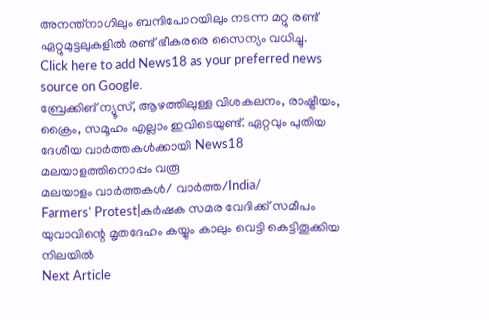അനന്ത്നാഗിലും ബന്ദിപോറയിലും നടന്ന മറ്റു രണ്ട് ഏറ്റുമുട്ടലുകളില്‍ രണ്ട് ഭീകരരെ സൈന്യം വധിച്ചു.
Click here to add News18 as your preferred news source on Google.
ബ്രേക്കിങ് ന്യൂസ്, ആഴത്തിലുള്ള വിശകലനം, രാഷ്ട്രീയം, ക്രൈം, സമൂഹം എല്ലാം ഇവിടെയുണ്ട്. ഏറ്റവും പുതിയ ദേശീയ വാർത്തകൾക്കായി News18 മലയാളത്തിനൊപ്പം വരൂ
മലയാളം വാർത്തകൾ/ വാർത്ത/India/
Farmers' Protest|കർഷക സമര വേദിക്ക് സമീപം യുവാവിന്റെ മൃതദേഹം കയ്യും കാലും വെട്ടി കെട്ടിതൂക്കിയ നിലയിൽ
Next Article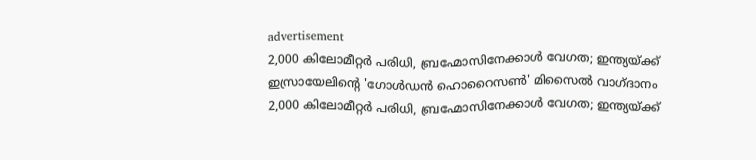advertisement
2,000 കിലോമീറ്റർ പരിധി, ബ്രഹ്മോസിനേക്കാൾ വേഗത; ഇന്ത്യയ്ക്ക് ഇസ്രായേലിന്റെ 'ഗോൾഡൻ ഹൊറൈസൺ' മിസൈൽ വാഗ്ദാനം
2,000 കിലോമീറ്റർ പരിധി, ബ്രഹ്മോസിനേക്കാൾ വേഗത; ഇന്ത്യയ്ക്ക്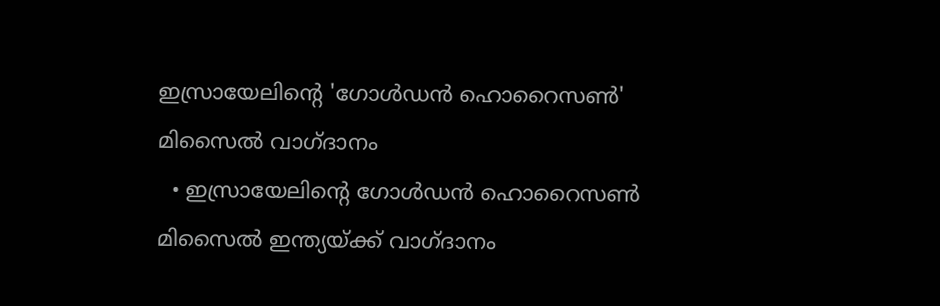ഇസ്രായേലിന്റെ 'ഗോൾഡൻ ഹൊറൈസൺ' മിസൈൽ വാഗ്ദാനം
  • ഇസ്രായേലിന്റെ ഗോൾഡൻ ഹൊറൈസൺ മിസൈൽ ഇന്ത്യയ്ക്ക് വാഗ്ദാനം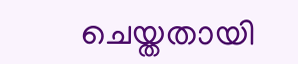ചെയ്തതായി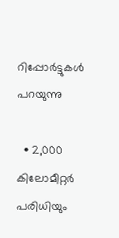റിപ്പോർട്ടുകൾ പറയുന്നു

  • 2,000 കിലോമീറ്റർ പരിധിയും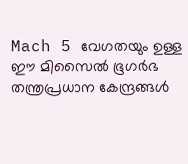Mach 5 വേഗതയും ഉള്ള ഈ മിസൈൽ ഭൂഗർഭ തന്ത്രപ്രധാന കേന്ദ്രങ്ങൾ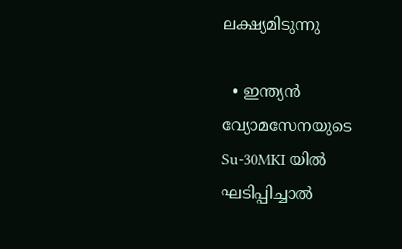ലക്ഷ്യമിടുന്നു

  • ഇന്ത്യൻ വ്യോമസേനയുടെ Su-30MKI യിൽ ഘടിപ്പിച്ചാൽ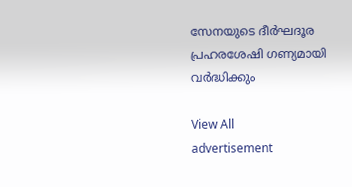സേനയുടെ ദീർഘദൂര പ്രഹരശേഷി ഗണ്യമായി വർദ്ധിക്കും

View All
advertisement